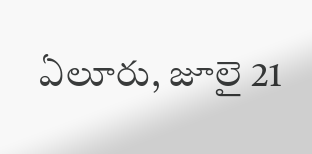ఏలూరు, జూలై 21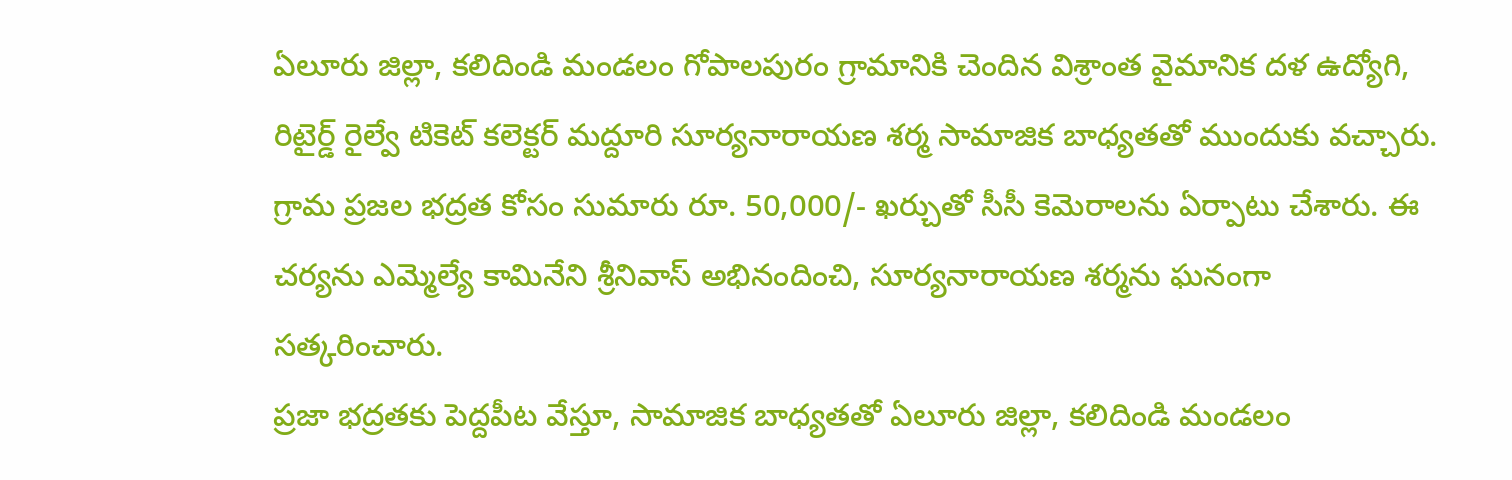ఏలూరు జిల్లా, కలిదిండి మండలం గోపాలపురం గ్రామానికి చెందిన విశ్రాంత వైమానిక దళ ఉద్యోగి, రిటైర్డ్ రైల్వే టికెట్ కలెక్టర్ మద్దూరి సూర్యనారాయణ శర్మ సామాజిక బాధ్యతతో ముందుకు వచ్చారు. గ్రామ ప్రజల భద్రత కోసం సుమారు రూ. 50,000/- ఖర్చుతో సీసీ కెమెరాలను ఏర్పాటు చేశారు. ఈ చర్యను ఎమ్మెల్యే కామినేని శ్రీనివాస్ అభినందించి, సూర్యనారాయణ శర్మను ఘనంగా సత్కరించారు.
ప్రజా భద్రతకు పెద్దపీట వేస్తూ, సామాజిక బాధ్యతతో ఏలూరు జిల్లా, కలిదిండి మండలం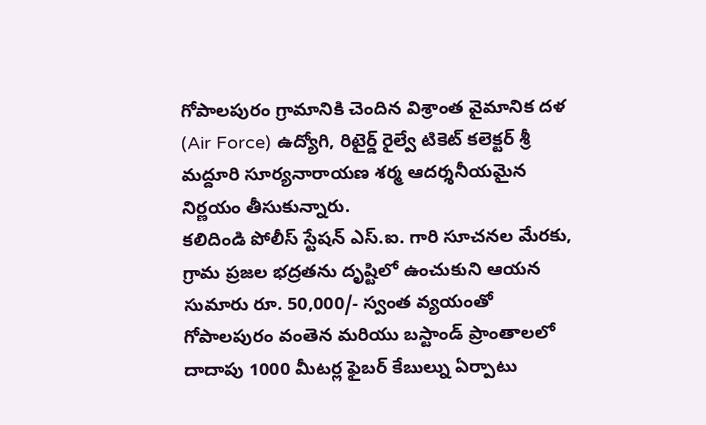గోపాలపురం గ్రామానికి చెందిన విశ్రాంత వైమానిక దళ (Air Force) ఉద్యోగి, రిటైర్డ్ రైల్వే టికెట్ కలెక్టర్ శ్రీ మద్దూరి సూర్యనారాయణ శర్మ ఆదర్శనీయమైన నిర్ణయం తీసుకున్నారు.
కలిదిండి పోలీస్ స్టేషన్ ఎస్.ఐ. గారి సూచనల మేరకు, గ్రామ ప్రజల భద్రతను దృష్టిలో ఉంచుకుని ఆయన సుమారు రూ. 50,000/- స్వంత వ్యయంతో గోపాలపురం వంతెన మరియు బస్టాండ్ ప్రాంతాలలో దాదాపు 1000 మీటర్ల ఫైబర్ కేబుల్ను ఏర్పాటు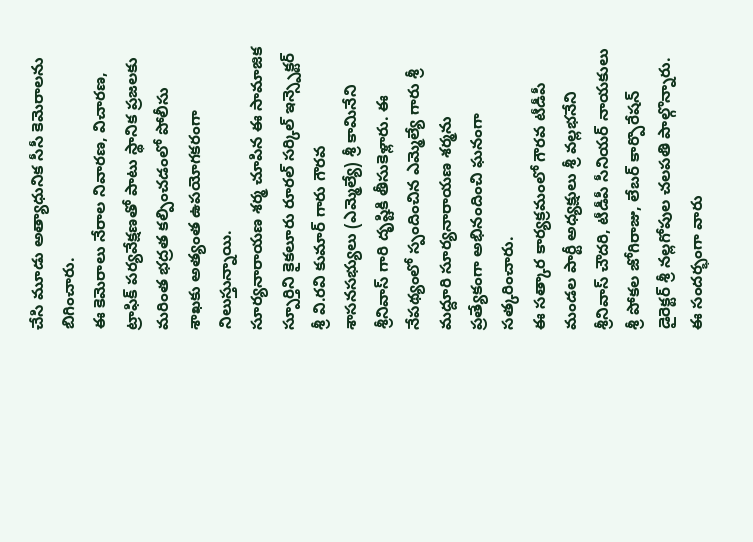చేసి మూడు అత్యాధునిక సీసీ కెమెరాలను బిగించారు.
ఈ కెమెరాలు నేరాల నివారణ, విచారణ, ట్రాఫిక్ పర్యవేక్షణతో పాటు స్థానిక ప్రజలకు మరింత భద్రత కల్పించడంలో పోలీసు శాఖకు అత్యంత ఉపయోగకరంగా నిలుస్తున్నాయి.
సూర్యనారాయణ శర్మ చూపిన ఈ సామాజిక స్పూర్తిని కైకలూరు రూరల్ సర్కిల్ ఇన్స్పెక్టర్ శ్రీ వి.రవి కుమార్ గారు గౌరవ శాసనసభ్యులు (ఎమ్మెల్యే) శ్రీ కామినేని శ్రీనివాస్ గారి దృష్టికి తీసుకెళ్లారు. ఈ నేపథ్యంలో స్పందించిన ఎమ్మెల్యే గారు శ్రీ మద్దూరి సూర్యనారాయణ శర్మను ప్రత్యేకంగా అభినందించి ఘనంగా సత్కరించారు.
ఈ సత్కార కార్యక్రమంలో గౌరవ టీడీపీ మండల పార్టీ అధ్యక్షులు శ్రీ వల్లభనేని శ్రీనివాస్ చౌదరి, టీడీపీ సీనియర్ నాయకులు శ్రీ పోకల జోగిరాజు, లేబర్ కార్పొరేషన్ డైరెక్టర్ శ్రీ నల్లగోపుల చలపతి పాల్గొన్నారు. ఈ సందర్భంగా వారు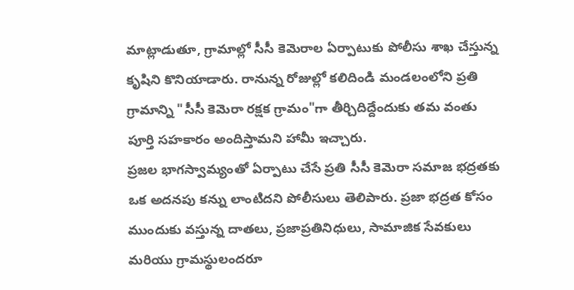మాట్లాడుతూ, గ్రామాల్లో సీసీ కెమెరాల ఏర్పాటుకు పోలీసు శాఖ చేస్తున్న కృషిని కొనియాడారు. రానున్న రోజుల్లో కలిదిండి మండలంలోని ప్రతి గ్రామాన్ని "సీసీ కెమెరా రక్షక గ్రామం"గా తీర్చిదిద్దేందుకు తమ వంతు పూర్తి సహకారం అందిస్తామని హామీ ఇచ్చారు.
ప్రజల భాగస్వామ్యంతో ఏర్పాటు చేసే ప్రతి సీసీ కెమెరా సమాజ భద్రతకు ఒక అదనపు కన్ను లాంటిదని పోలీసులు తెలిపారు. ప్రజా భద్రత కోసం ముందుకు వస్తున్న దాతలు, ప్రజాప్రతినిధులు, సామాజిక సేవకులు మరియు గ్రామస్థులందరూ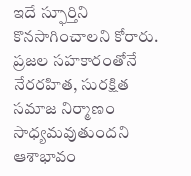ఇదే స్ఫూర్తిని కొనసాగించాలని కోరారు. ప్రజల సహకారంతోనే నేరరహిత, సురక్షిత సమాజ నిర్మాణం సాధ్యమవుతుందని ఆశాభావం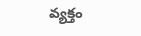వ్యక్తం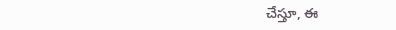చేస్తూ, ఈ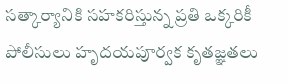సత్కార్యానికి సహకరిస్తున్న ప్రతి ఒక్కరికీ పోలీసులు హృదయపూర్వక కృతజ్ఞతలు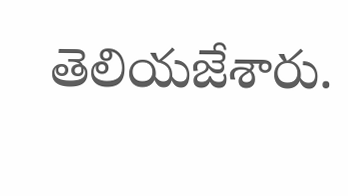తెలియజేశారు.